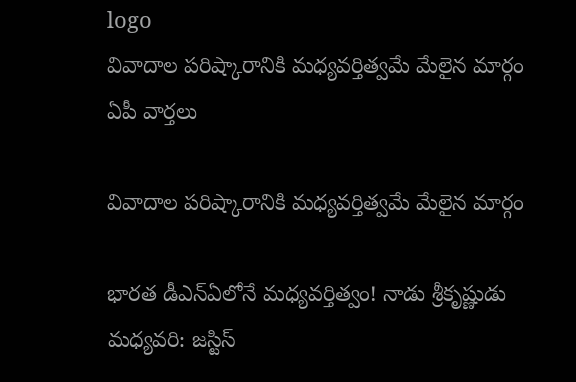logo
వివాదాల పరిష్కారానికి మధ్యవర్తిత్వమే మేలైన మార్గం
ఏపీ వార్తలు

వివాదాల పరిష్కారానికి మధ్యవర్తిత్వమే మేలైన మార్గం

భారత డీఎన్ఏలోనే మధ్యవర్తిత్వం! నాడు శ్రీకృష్ణుడు మధ్యవరి: జస్టిస్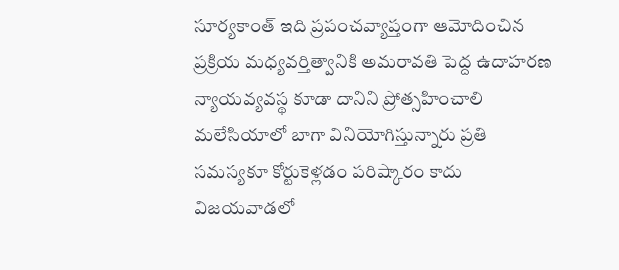సూర్యకాంత్ ఇది ప్రపంచవ్యాప్తంగా ఆమోదించిన ప్రక్రియ మధ్యవర్తిత్వానికి అమరావతి పెద్ద ఉదాహరణ న్యాయవ్యవస్థ కూడా దానిని ప్రోత్సహించాలి మలేసియాలో బాగా వినియోగిస్తున్నారు ప్రతి సమస్యకూ కోర్టుకెళ్లడం పరిష్కారం కాదు విజయవాడలో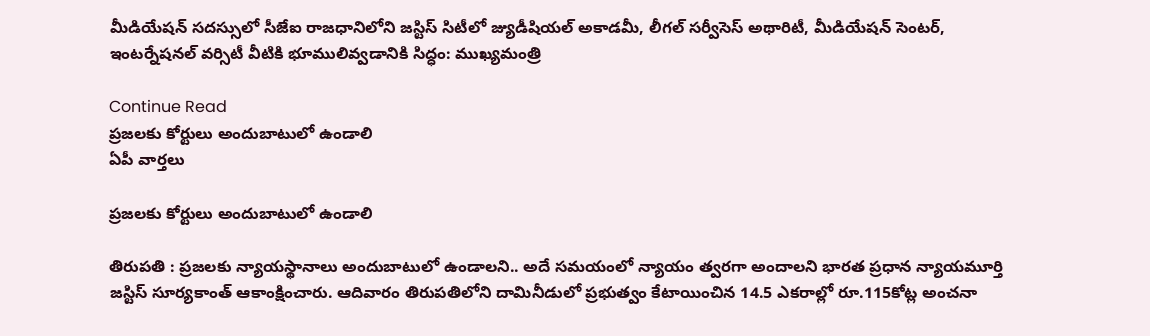మీడియేషన్ సదస్సులో సీజేఐ రాజధానిలోని జస్టిస్ సిటీలో జ్యుడీషియల్ అకాడమీ, లీగల్ సర్వీసెస్ అథారిటీ, మీడియేషన్ సెంటర్, ఇంటర్నేషనల్ వర్సిటీ వీటికి భూములివ్వడానికి సిద్ధం: ముఖ్యమంత్రి

Continue Read
ప్రజలకు కోర్టులు అందుబాటులో ఉండాలి
ఏపీ వార్తలు

ప్రజలకు కోర్టులు అందుబాటులో ఉండాలి

తిరుపతి : ప్రజలకు న్యాయస్థానాలు అందుబాటులో ఉండాలని.. అదే సమయంలో న్యాయం త్వరగా అందాలని భారత ప్రధాన న్యాయమూర్తి జస్టిస్ సూర్యకాంత్ ఆకాంక్షించారు. ఆదివారం తిరుపతిలోని దామినీడులో ప్రభుత్వం కేటాయించిన 14.5 ఎకరాల్లో రూ.115కోట్ల అంచనా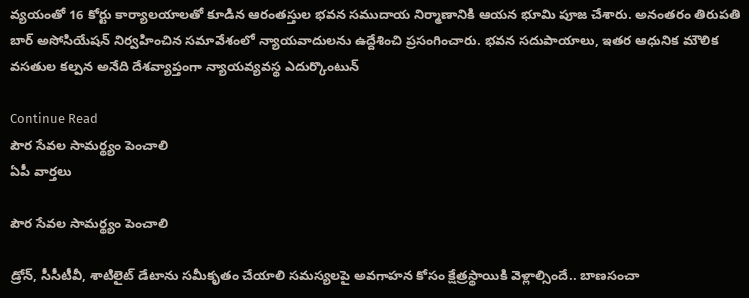వ్యయంతో 16 కోర్టు కార్యాలయాలతో కూడిన ఆరంతస్తుల భవన సముదాయ నిర్మాణానికి ఆయన భూమి పూజ చేశారు. అనంతరం తిరుపతి బార్ అసోసియేషన్ నిర్వహించిన సమావేశంలో న్యాయవాదులను ఉద్దేశించి ప్రసంగించారు. భవన సదుపాయాలు, ఇతర ఆధునిక మౌలిక వసతుల కల్పన అనేది దేశవ్యాప్తంగా న్యాయవ్యవస్థ ఎదుర్కొంటున్

Continue Read
పౌర సేవల సామర్థ్యం పెంచాలి
ఏపీ వార్తలు

పౌర సేవల సామర్థ్యం పెంచాలి

డ్రోన్, సీసీటీవీ, శాటిలైట్ డేటాను సమీకృతం చేయాలి సమస్యలపై అవగాహన కోసం క్షేత్రస్థాయికి వెళ్లాల్సిందే.. బాణసంచా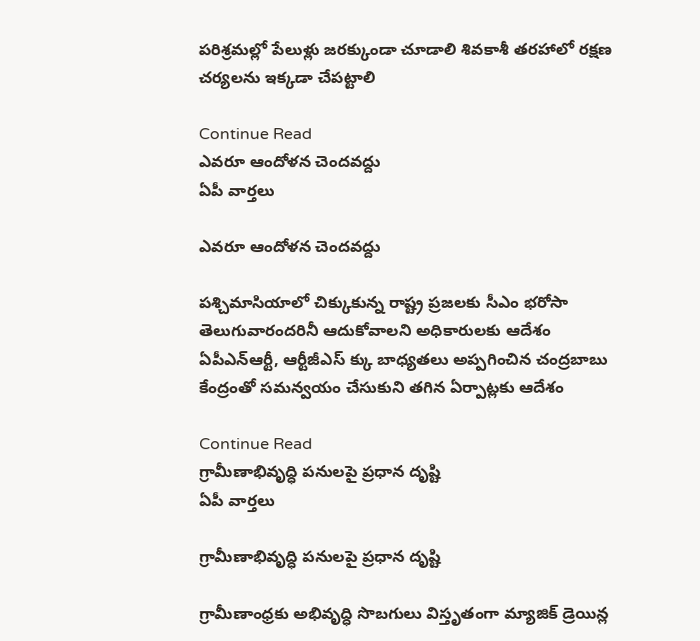పరిశ్రమల్లో పేలుళ్లు జరక్కుండా చూడాలి శివకాశీ తరహాలో రక్షణ చర్యలను ఇక్కడా చేపట్టాలి

Continue Read
ఎవరూ ఆందోళన చెందవద్దు
ఏపీ వార్తలు

ఎవరూ ఆందోళన చెందవద్దు

పశ్చిమాసియాలో చిక్కుకున్న రాష్ట్ర ప్రజలకు సీఎం భరోసా తెలుగువారందరినీ ఆదుకోవాలని అధికారులకు ఆదేశం ఏపీఎన్ఆర్టీ, ఆర్టీజీఎస్ క్కు బాధ్యతలు అప్పగించిన చంద్రబాబు కేంద్రంతో సమన్వయం చేసుకుని తగిన ఏర్పాట్లకు ఆదేశం

Continue Read
గ్రామీణాభివృద్ధి పనులపై ప్రధాన దృష్టి
ఏపీ వార్తలు

గ్రామీణాభివృద్ధి పనులపై ప్రధాన దృష్టి

గ్రామీణాంధ్రకు అభివృద్ధి సొబగులు విస్తృతంగా మ్యాజిక్ డ్రెయిన్ల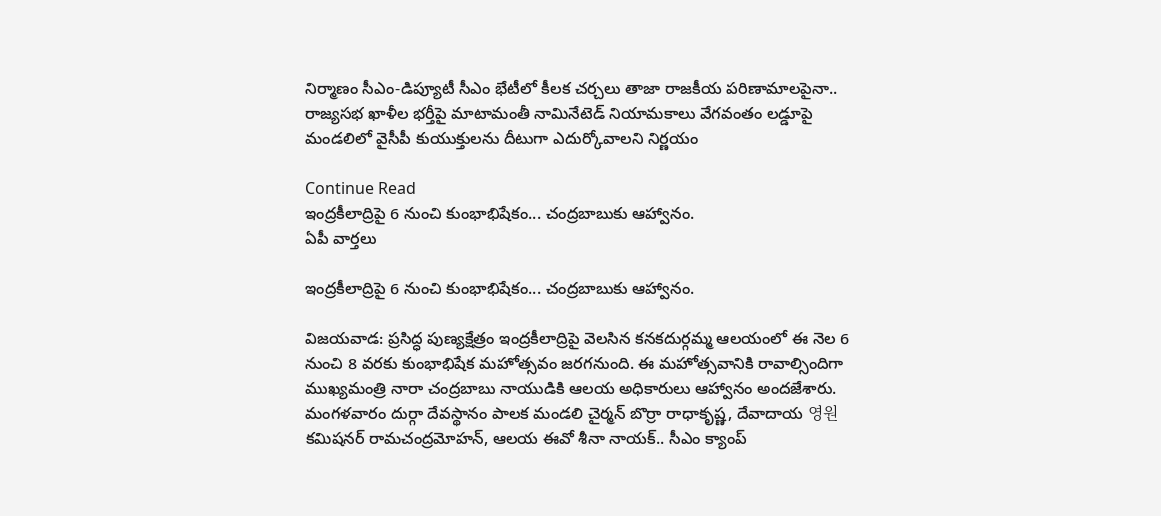నిర్మాణం సీఎం-డిప్యూటీ సీఎం భేటీలో కీలక చర్చలు తాజా రాజకీయ పరిణామాలపైనా.. రాజ్యసభ ఖాళీల భర్తీపై మాటామంతీ నామినేటెడ్ నియామకాలు వేగవంతం లడ్డూపై మండలిలో వైసీపీ కుయుక్తులను దీటుగా ఎదుర్కోవాలని నిర్ణయం

Continue Read
ఇంద్రకీలాద్రిపై 6 నుంచి కుంభాభిషేకం... చంద్రబాబుకు ఆహ్వానం.
ఏపీ వార్తలు

ఇంద్రకీలాద్రిపై 6 నుంచి కుంభాభిషేకం... చంద్రబాబుకు ఆహ్వానం.

విజయవాడ: ప్రసిద్ధ పుణ్యక్షేత్రం ఇంద్రకీలాద్రిపై వెలసిన కనకదుర్గమ్మ ఆలయంలో ఈ నెల 6 నుంచి 8 వరకు కుంభాభిషేక మహోత్సవం జరగనుంది. ఈ మహోత్సవానికి రావాల్సిందిగా ముఖ్యమంత్రి నారా చంద్రబాబు నాయుడికి ఆలయ అధికారులు ఆహ్వానం అందజేశారు. మంగళవారం దుర్గా దేవస్థానం పాలక మండలి చైర్మన్ బొర్రా రాధాకృష్ణ, దేవాదాయ 영원 కమిషనర్ రామచంద్రమోహన్, ఆలయ ఈవో శీనా నాయక్.. సీఎం క్యాంప్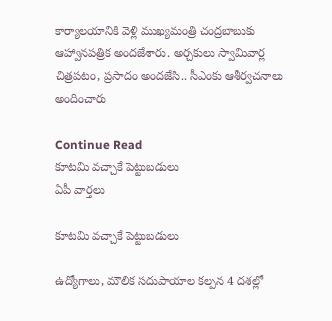కార్యాలయానికి వెళ్లి ముఖ్యమంత్రి చంద్రబాబుకు ఆహ్వానపత్రిక అందజేశారు. అర్చకులు స్వామివార్ల చిత్రపటం, ప్రసాదం అందజేసి.. సీఎంకు ఆశీర్వచనాలు అందించారు

Continue Read
కూటమి వచ్చాకే పెట్టుబడులు
ఏపీ వార్తలు

కూటమి వచ్చాకే పెట్టుబడులు

ఉద్యోగాలు, మౌలిక సదుపాయాల కల్పన 4 దశల్లో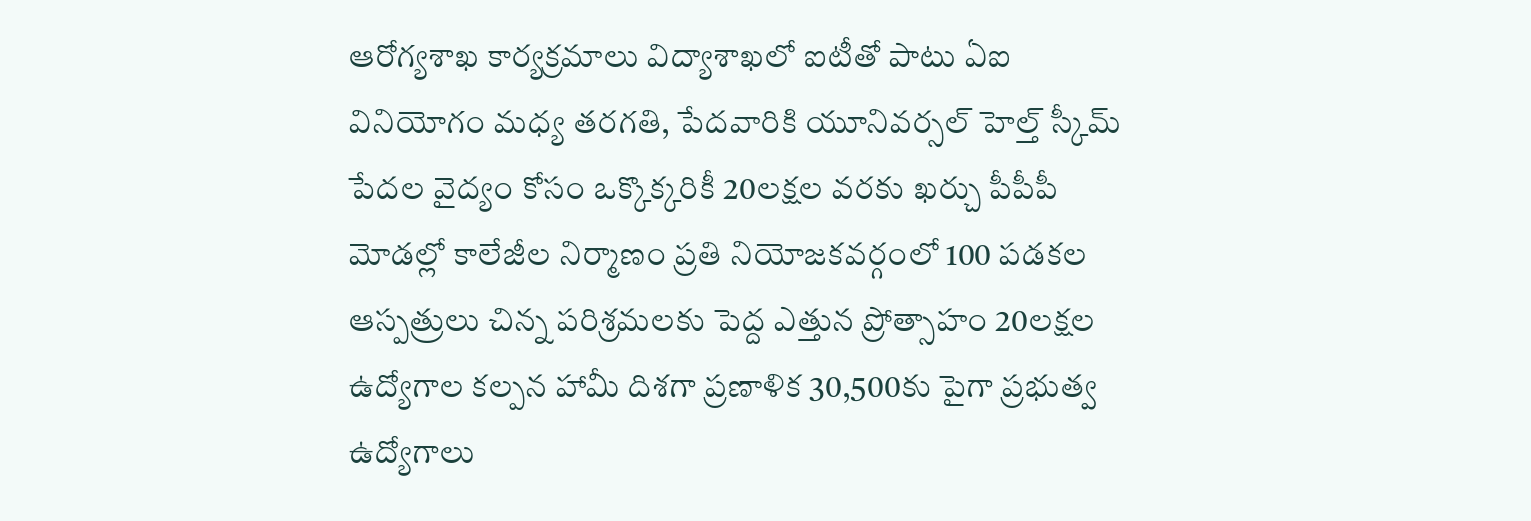ఆరోగ్యశాఖ కార్యక్రమాలు విద్యాశాఖలో ఐటీతో పాటు ఏఐ వినియోగం మధ్య తరగతి, పేదవారికి యూనివర్సల్ హెల్త్ స్కీమ్ పేదల వైద్యం కోసం ఒక్కొక్కరికీ 20లక్షల వరకు ఖర్చు పీపీపీ మోడల్లో కాలేజీల నిర్మాణం ప్రతి నియోజకవర్గంలో 100 పడకల ఆస్పత్రులు చిన్న పరిశ్రమలకు పెద్ద ఎత్తున ప్రోత్సాహం 20లక్షల ఉద్యోగాల కల్పన హామీ దిశగా ప్రణాళిక 30,500కు పైగా ప్రభుత్వ ఉద్యోగాలు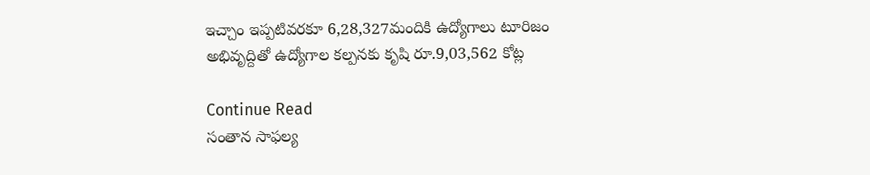ఇచ్చాం ఇప్పటివరకూ 6,28,327మందికి ఉద్యోగాలు టూరిజం అభివృద్దితో ఉద్యోగాల కల్పనకు కృషి రూ.9,03,562 కోట్ల

Continue Read
సంతాన సాఫల్య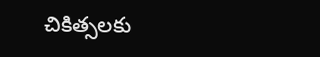చికిత్సలకు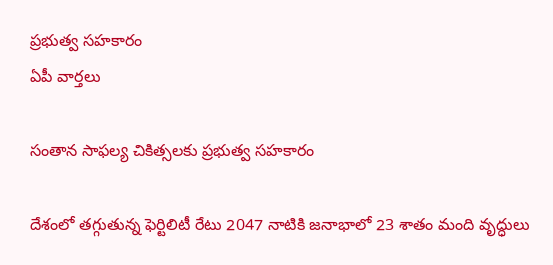ప్రభుత్వ సహకారం
ఏపీ వార్తలు

సంతాన సాఫల్య చికిత్సలకు ప్రభుత్వ సహకారం

దేశంలో తగ్గుతున్న ఫెర్టిలిటీ రేటు 2047 నాటికి జనాభాలో 23 శాతం మంది వృద్ధులు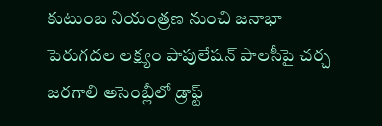కుటుంబ నియంత్రణ నుంచి జనాభా పెరుగదల లక్ష్యం పాపులేషన్ పాలసీపై చర్చ జరగాలి అసెంబ్లీలో డ్రాఫ్ట్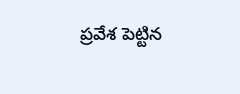ప్రవేశ పెట్టిన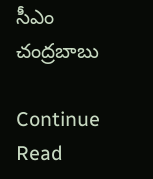సీఎం చంద్రబాబు

Continue Read